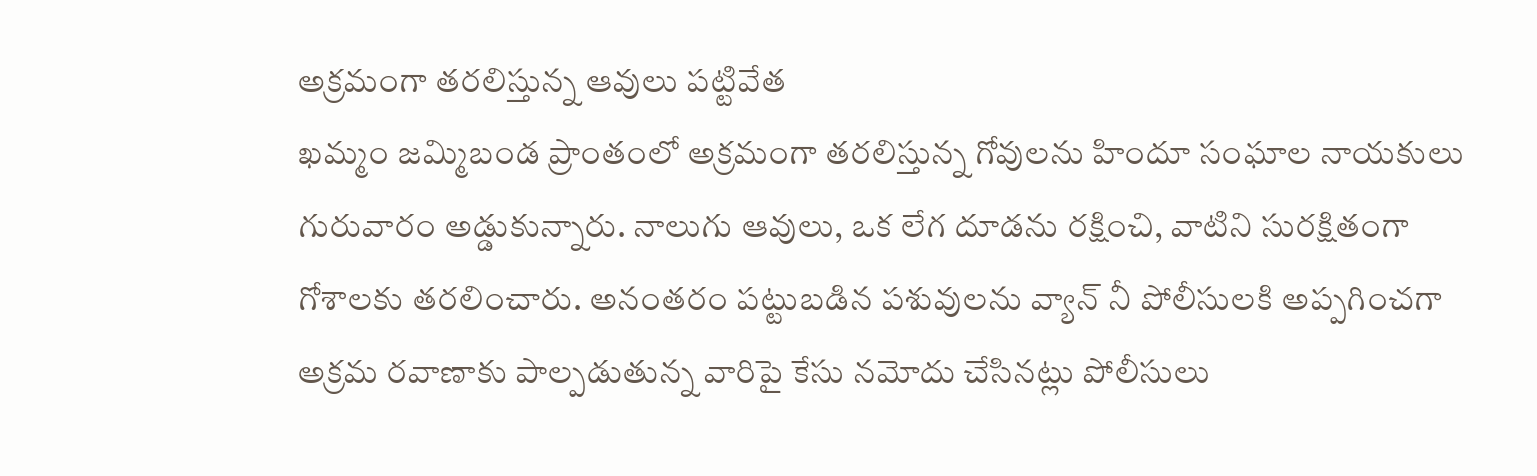అక్రమంగా తరలిస్తున్న ఆవులు పట్టివేత
ఖమ్మం జమ్మిబండ ప్రాంతంలో అక్రమంగా తరలిస్తున్న గోవులను హిందూ సంఘాల నాయకులు గురువారం అడ్డుకున్నారు. నాలుగు ఆవులు, ఒక లేగ దూడను రక్షించి, వాటిని సురక్షితంగా గోశాలకు తరలించారు. అనంతరం పట్టుబడిన పశువులను వ్యాన్ నీ పోలీసులకి అప్పగించగా అక్రమ రవాణాకు పాల్పడుతున్న వారిపై కేసు నమోదు చేసినట్లు పోలీసులు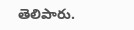తెలిపారు.